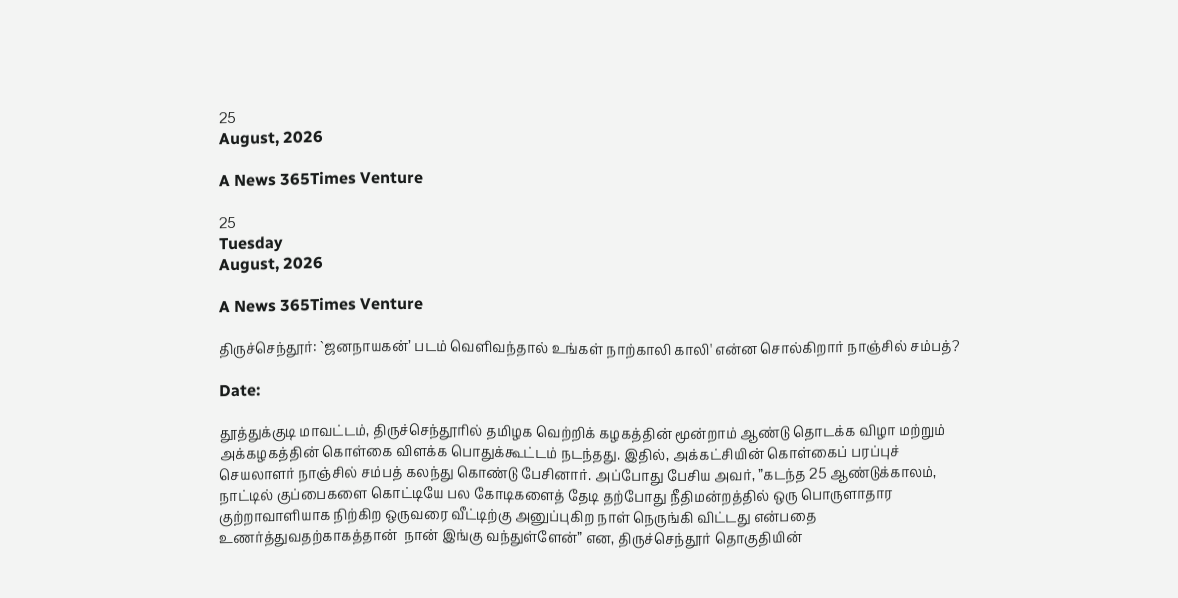25
August, 2026

A News 365Times Venture

25
Tuesday
August, 2026

A News 365Times Venture

திருச்செந்தூர்: `ஜனநாயகன்’ படம் வெளிவந்தால் உங்கள் நாற்காலி காலி' என்ன சொல்கிறார் நாஞ்சில் சம்பத்?

Date:

தூத்துக்குடி மாவட்டம், திருச்செந்தூரில் தமிழக வெற்றிக் கழகத்தின் மூன்றாம் ஆண்டு தொடக்க விழா மற்றும் அக்கழகத்தின் கொள்கை விளக்க பொதுக்கூட்டம் நடந்தது. இதில், அக்கட்சியின் கொள்கைப் பரப்புச் செயலாளர் நாஞ்சில் சம்பத் கலந்து கொண்டு பேசினார். அப்போது பேசிய அவர், ”கடந்த 25 ஆண்டுக்காலம், நாட்டில் குப்பைகளை கொட்டியே பல கோடிகளைத் தேடி தற்போது நீதிமன்றத்தில் ஒரு பொருளாதார குற்றாவாளியாக நிற்கிற ஒருவரை வீட்டிற்கு அனுப்புகிற நாள் நெருங்கி விட்டது என்பதை உணர்த்துவதற்காகத்தான்  நான் இங்கு வந்துள்ளேன்” என, திருச்செந்தூர் தொகுதியின்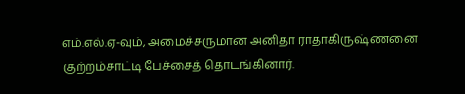எம்.எல்.ஏ-வும், அமைச்சருமான அனிதா ராதாகிருஷ்ணனை குற்றம்சாட்டி பேச்சைத் தொடங்கினார்.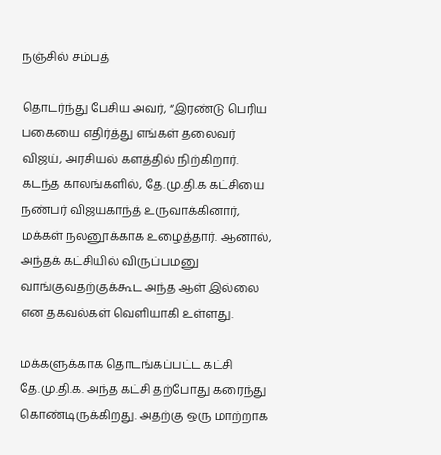நஞ்சில் சம்பத்

தொடர்ந்து பேசிய அவர், “இரண்டு பெரிய பகையை எதிர்த்து எங்கள் தலைவர் விஜய், அரசியல் களத்தில் நிற்கிறார். கடந்த காலங்களில், தே.மு.தி.க கட்சியை நண்பர் விஜயகாந்த் உருவாக்கினார், மக்கள் நலனூக்காக உழைத்தார். ஆனால், அந்தக் கட்சியில் விருப்பமனு வாங்குவதற்குக்கூட அந்த ஆள் இல்லை என தகவல்கள் வெளியாகி உள்ளது.

மக்களுக்காக தொடங்கப்பட்ட கட்சி தே.மு.தி.க. அந்த கட்சி தற்போது கரைந்து கொண்டிருக்கிறது. அதற்கு ஒரு மாற்றாக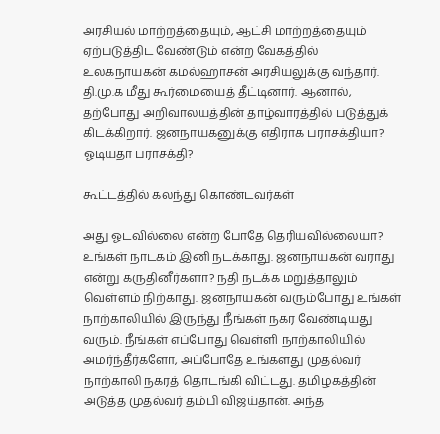அரசியல் மாற்றத்தையும், ஆட்சி மாற்றத்தையும் ஏற்படுத்திட வேண்டும் என்ற வேகத்தில்  உலகநாயகன் கமல்ஹாசன் அரசியலுக்கு வந்தார். தி.மு.க மீது கூர்மையைத் தீட்டினார். ஆனால், தற்போது அறிவாலயத்தின் தாழ்வாரத்தில் படுத்துக் கிடக்கிறார். ஜனநாயகனுக்கு எதிராக பராசக்தியா? ஓடியதா பராசக்தி?

கூட்டத்தில் கலந்து கொண்டவர்கள்

அது ஓடவில்லை என்ற போதே தெரியவில்லையா? உங்கள் நாடகம் இனி நடக்காது. ஜனநாயகன் வராது என்று கருதினீர்களா? நதி நடக்க மறுத்தாலும் வெள்ளம் நிற்காது. ஜனநாயகன் வரும்போது உங்கள் நாற்காலியில் இருந்து நீங்கள் நகர வேண்டியது வரும். நீங்கள் எப்போது வெள்ளி நாற்காலியில் அமர்ந்தீர்களோ, அப்போதே உங்களது முதல்வர் நாற்காலி நகரத் தொடங்கி விட்டது. தமிழகத்தின் அடுத்த முதல்வர் தம்பி விஜய்தான். அந்த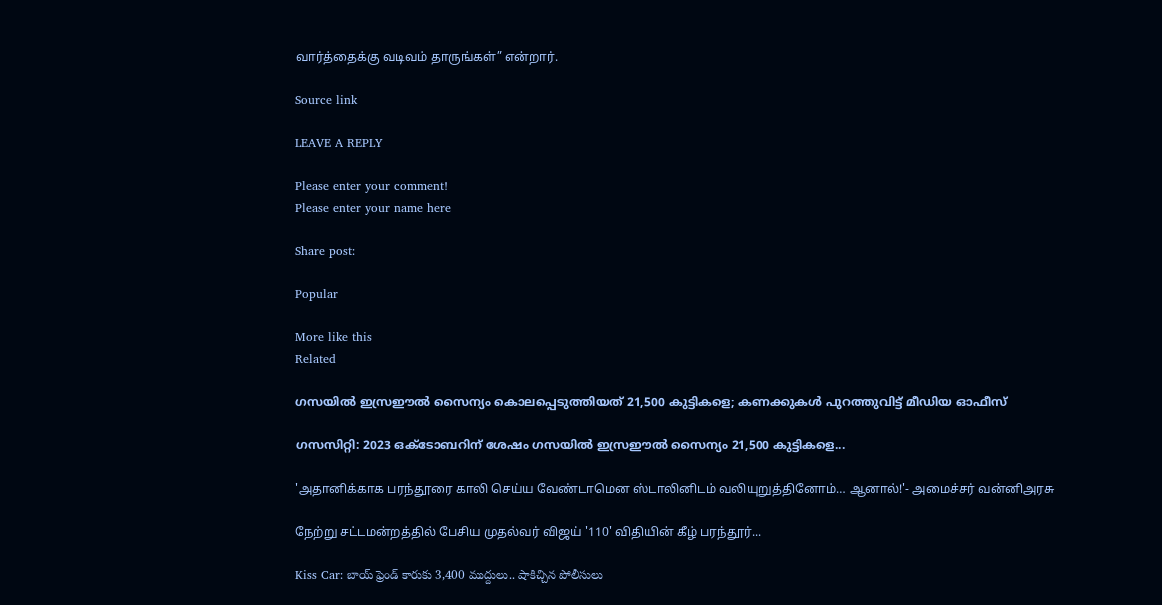வார்த்தைக்கு வடிவம் தாருங்கள்” என்றார்.

Source link

LEAVE A REPLY

Please enter your comment!
Please enter your name here

Share post:

Popular

More like this
Related

ഗസയില്‍ ഇസ്രഈല്‍ സൈന്യം കൊലപ്പെടുത്തിയത് 21,500 കുട്ടികളെ; കണക്കുകള്‍ പുറത്തുവിട്ട് മീഡിയ ഓഫീസ്

ഗസസിറ്റി: 2023 ഒക്ടോബറിന് ശേഷം ഗസയില്‍ ഇസ്രഈല്‍ സൈന്യം 21,500 കുട്ടികളെ...

'அதானிக்காக பரந்தூரை காலி செய்ய வேண்டாமென ஸ்டாலினிடம் வலியுறுத்தினோம்… ஆனால்!'- அமைச்சர் வன்னிஅரசு

நேற்று சட்டமன்றத்தில் பேசிய முதல்வர் விஜய் '110' விதியின் கீழ் பரந்தூர்...

Kiss Car: బాయ్‌ ఫ్రెండ్‌ కారుకు 3,400 ముద్దులు.. షాకిచ్చిన పోలీసులు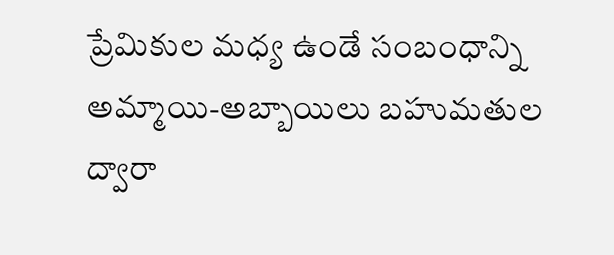ప్రేమికుల మధ్య ఉండే సంబంధాన్ని అమ్మాయి-అబ్బాయిలు బహుమతుల ద్వారా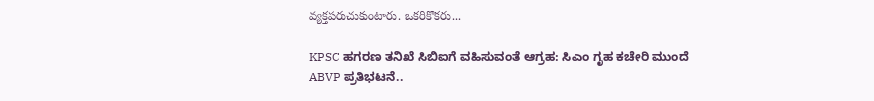వ్యక్తపరుచుకుంటారు. ఒకరికొకరు...

KPSC ಹಗರಣ ತನಿಖೆ ಸಿಬಿಐಗೆ ವಹಿಸುವಂತೆ ಆಗ್ರಹ: ಸಿಎಂ ಗೃಹ ಕಚೇರಿ ಮುಂದೆ ABVP ಪ್ರತಿಭಟನೆ..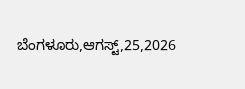ಬೆಂಗಳೂರು,ಆಗಸ್ಟ್,25,2026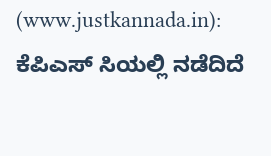(www.justkannada.in): ಕೆಪಿಎಸ್ ಸಿಯಲ್ಲಿ ನಡೆದಿದೆ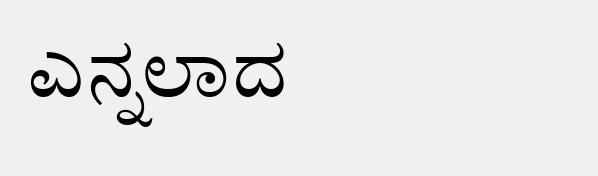ಎನ್ನಲಾದ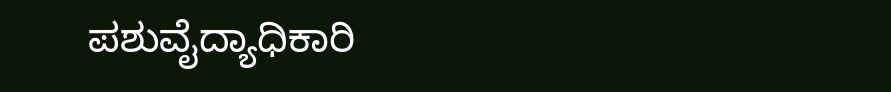ಪಶುವೈದ್ಯಾಧಿಕಾರಿ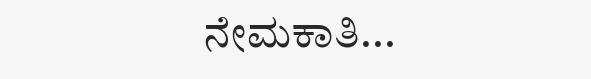ನೇಮಕಾತಿ...